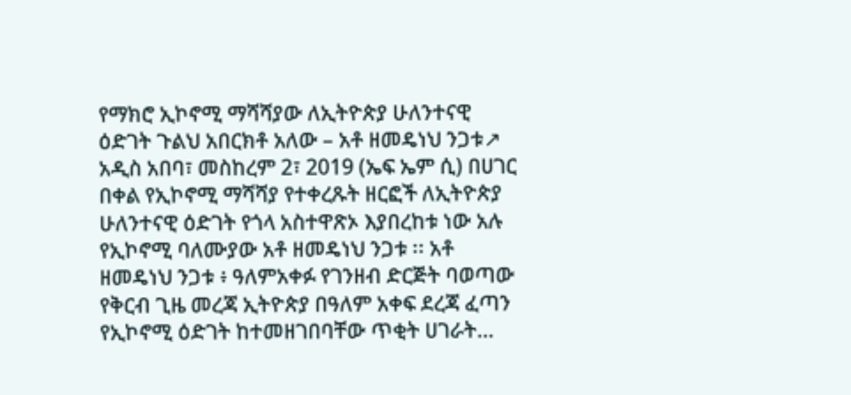የማክሮ ኢኮኖሚ ማሻሻያው ለኢትዮጵያ ሁለንተናዊ ዕድገት ጉልህ አበርክቶ አለው – አቶ ዘመዴነህ ንጋቱ↗
አዲስ አበባ፣ መስከረም 2፣ 2019 (ኤፍ ኤም ሲ) በሀገር በቀል የኢኮኖሚ ማሻሻያ የተቀረጹት ዘርፎች ለኢትዮጵያ ሁለንተናዊ ዕድገት የጎላ አስተዋጽኦ እያበረከቱ ነው አሉ የኢኮኖሚ ባለሙያው አቶ ዘመዴነህ ንጋቱ ፡፡ አቶ ዘመዴነህ ንጋቱ ፥ ዓለምአቀፉ የገንዘብ ድርጅት ባወጣው የቅርብ ጊዜ መረጃ ኢትዮጵያ በዓለም አቀፍ ደረጃ ፈጣን የኢኮኖሚ ዕድገት ከተመዘገበባቸው ጥቂት ሀገራት…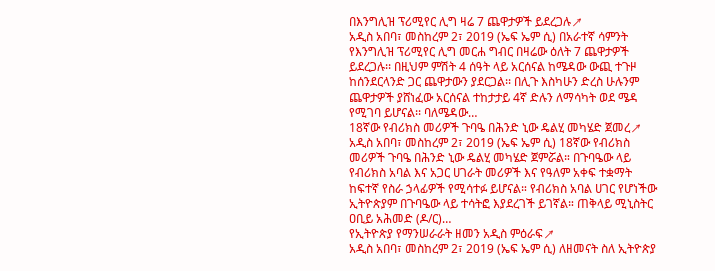በእንግሊዝ ፕሪሚየር ሊግ ዛሬ 7 ጨዋታዎች ይደረጋሉ↗
አዲስ አበባ፣ መስከረም 2፣ 2019 (ኤፍ ኤም ሲ) በአራተኛ ሳምንት የእንግሊዝ ፕሪሚየር ሊግ መርሐ ግብር በዛሬው ዕለት 7 ጨዋታዎች ይደረጋሉ፡፡ በዚህም ምሽት 4 ሰዓት ላይ አርሰናል ከሜዳው ውጪ ተጉዞ ከሰንደርላንድ ጋር ጨዋታውን ያደርጋል፡፡ በሊጉ እስካሁን ድረስ ሁሉንም ጨዋታዎች ያሸነፈው አርሰናል ተከታታይ 4ኛ ድሉን ለማሳካት ወደ ሜዳ የሚገባ ይሆናል፡፡ ባለሜዳው…
18ኛው የብሪክስ መሪዎች ጉባዔ በሕንድ ኒው ዴልሂ መካሄድ ጀመረ↗
አዲስ አበባ፣ መስከረም 2፣ 2019 (ኤፍ ኤም ሲ) 18ኛው የብሪክስ መሪዎች ጉባዔ በሕንድ ኒው ዴልሂ መካሄድ ጀምሯል። በጉባዔው ላይ የብሪክስ አባል እና አጋር ሀገራት መሪዎች እና የዓለም አቀፍ ተቋማት ከፍተኛ የስራ ኃላፊዎች የሚሳተፉ ይሆናል። የብሪክስ አባል ሀገር የሆነችው ኢትዮጵያም በጉባዔው ላይ ተሳትፎ እያደረገች ይገኛል። ጠቅላይ ሚኒስትር ዐቢይ አሕመድ (ዶ/ር)…
የኢትዮጵያ የማንሠራራት ዘመን አዲስ ምዕራፍ↗
አዲስ አበባ፣ መስከረም 2፣ 2019 (ኤፍ ኤም ሲ) ለዘመናት ስለ ኢትዮጵያ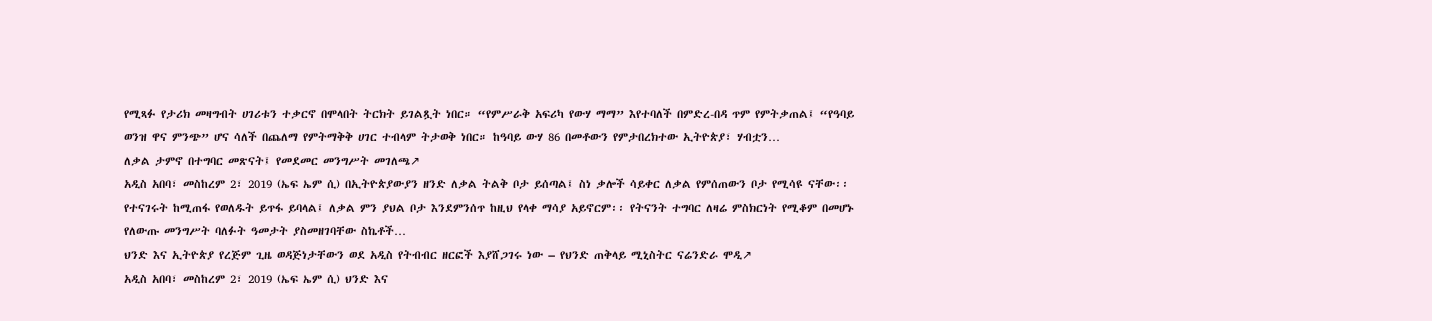የሚጻፉ የታሪክ መዛግብት ሀገሪቱን ተቃርኖ በሞላበት ትርክት ይገልጿት ነበር። “የምሥራቅ አፍሪካ የውሃ ማማ” እየተባለች በምድረ-በዳ ጥም የምትቃጠል፤ “የዓባይ ወንዝ ዋና ምንጭ” ሆና ሳለች በጨለማ የምትማቅቅ ሀገር ተብላም ትታወቅ ነበር። ከዓባይ ውሃ 86 በመቶውን የምታበረክተው ኢትዮጵያ፣ ሃብቷን…
ለቃል ታምኖ በተግባር መጽናት፤ የመደመር መንግሥት መገለጫ↗
አዲስ አበባ፣ መስከረም 2፣ 2019 (ኤፍ ኤም ሲ) በኢትዮጵያውያን ዘንድ ለቃል ትልቅ ቦታ ይሰጣል፤ ስነ ቃሎች ሳይቀር ለቃል የምሰጠውን ቦታ የሚሳዩ ናቸው፡፡ የተናገሩት ከሚጠፋ የወለዱት ይጥፋ ይባላል፤ ለቃል ምን ያህል ቦታ እንደምንሰጥ ከዚህ የላቀ ማሳያ አይኖርም፡፡ የትናንት ተግባር ለዛሬ ምስክርነት የሚቆም በመሆኑ የለውጡ መንግሥት ባለፉት ዓመታት ያስመዘገባቸው ስኬቶች…
ህንድ እና ኢትዮጵያ የረጅም ጊዜ ወዳጅነታቸውን ወደ አዲስ የትብብር ዘርፎች እያሸጋገሩ ነው – የህንድ ጠቅላይ ሚኒስትር ናሬንድራ ሞዲ↗
አዲስ አበባ፣ መስከረም 2፣ 2019 (ኤፍ ኤም ሲ) ህንድ እና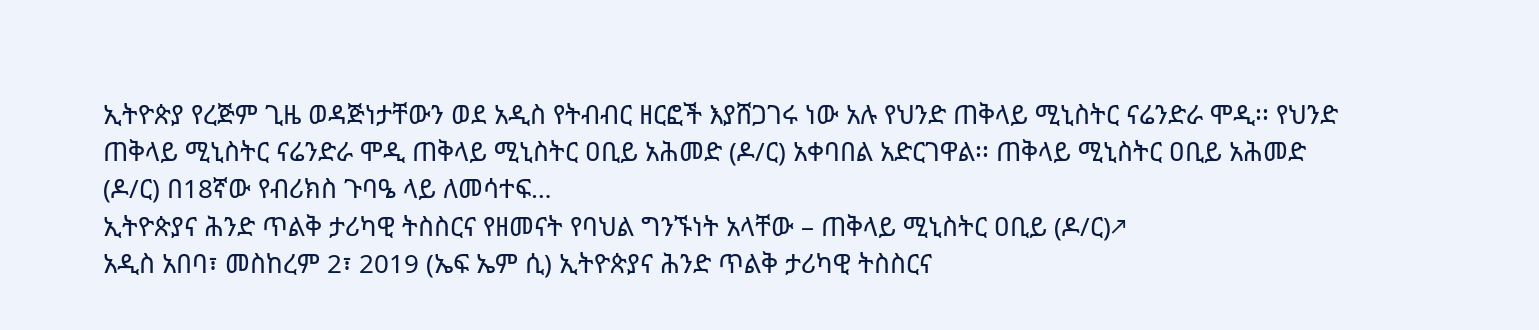ኢትዮጵያ የረጅም ጊዜ ወዳጅነታቸውን ወደ አዲስ የትብብር ዘርፎች እያሸጋገሩ ነው አሉ የህንድ ጠቅላይ ሚኒስትር ናሬንድራ ሞዲ፡፡ የህንድ ጠቅላይ ሚኒስትር ናሬንድራ ሞዲ ጠቅላይ ሚኒስትር ዐቢይ አሕመድ (ዶ/ር) አቀባበል አድርገዋል፡፡ ጠቅላይ ሚኒስትር ዐቢይ አሕመድ (ዶ/ር) በ18ኛው የብሪክስ ጉባዔ ላይ ለመሳተፍ…
ኢትዮጵያና ሕንድ ጥልቅ ታሪካዊ ትስስርና የዘመናት የባህል ግንኙነት አላቸው – ጠቅላይ ሚኒስትር ዐቢይ (ዶ/ር)↗
አዲስ አበባ፣ መስከረም 2፣ 2019 (ኤፍ ኤም ሲ) ኢትዮጵያና ሕንድ ጥልቅ ታሪካዊ ትስስርና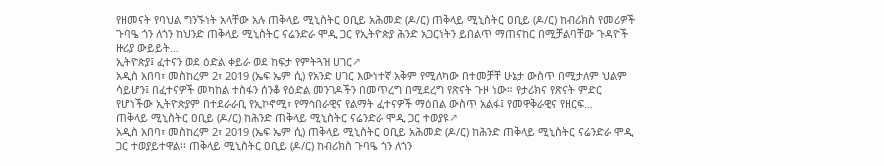የዘመናት የባህል ግንኙነት አላቸው አሉ ጠቅላይ ሚኒስትር ዐቢይ አሕመድ (ዶ/ር) ጠቅላይ ሚኒስትር ዐቢይ (ዶ/ር) ከብሪክስ የመሪዎች ጉባዔ ጎን ለጎን ከህንድ ጠቅላይ ሚኒስትር ናሬንድራ ሞዲ ጋር የኢትዮጵያ ሕንድ አጋርነትን ይበልጥ ማጠናከር በሚቻልባቸው ጉዳዮች ዙሪያ ውይይት…
ኢትዮጵያ፤ ፈተናን ወደ ዕድል ቀይራ ወደ ከፍታ የምትጓዝ ሀገር↗
አዲስ አበባ፣ መስከረም 2፣ 2019 (ኤፍ ኤም ሲ) የአንድ ሀገር እውነተኛ አቅም የሚለካው በተመቻቸ ሁኔታ ውስጥ በሚታለም ህልም ሳይሆን፤ በፈተናዎች መካከል ተስፋን ሰንቆ የዕድል መንገዶችን በመጥረግ በሚደረግ የጽናት ጉዞ ነው። የታሪክና የጽናት ምድር የሆነችው ኢትዮጵያም በተደራራቢ የኢኮኖሚ፣ የማኅበራዊና የልማት ፈተናዎች ማዕበል ውስጥ አልፋ፤ የመዋቅራዊና የዘርፍ…
ጠቅላይ ሚኒስትር ዐቢይ (ዶ/ር) ከሕንድ ጠቅላይ ሚኒስትር ናሬንድራ ሞዲ ጋር ተወያዩ↗
አዲስ አበባ፣ መስከረም 2፣ 2019 (ኤፍ ኤም ሲ) ጠቅላይ ሚኒስትር ዐቢይ አሕመድ (ዶ/ር) ከሕንድ ጠቅላይ ሚኒስትር ናሬንድራ ሞዲ ጋር ተወያይተዋል፡፡ ጠቅላይ ሚኒስትር ዐቢይ (ዶ/ር) ከብሪክስ ጉባዔ ጎን ለጎን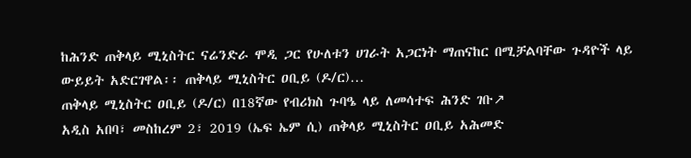ከሕንድ ጠቅላይ ሚኒስትር ናሬንድራ ሞዲ ጋር የሁለቱን ሀገራት አጋርነት ማጠናከር በሚቻልባቸው ጉዳዮች ላይ ውይይት አድርገዋል፡፡ ጠቅላይ ሚኒስትር ዐቢይ (ዶ/ር)…
ጠቅላይ ሚኒስትር ዐቢይ (ዶ/ር) በ18ኛው የብሪክስ ጉባዔ ላይ ለመሳተፍ ሕንድ ገቡ↗
አዲስ አበባ፣ መስከረም 2፣ 2019 (ኤፍ ኤም ሲ) ጠቅላይ ሚኒስትር ዐቢይ አሕመድ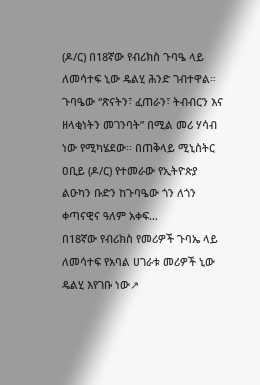(ዶ/ር) በ18ኛው የብሪክስ ጉባዔ ላይ ለመሳተፍ ኒው ዴልሂ ሕንድ ገብተዋል። ጉባዔው “ጽናትን፣ ፈጠራን፣ ትብብርን እና ዘላቂነትን መገንባት” በሚል መሪ ሃሳብ ነው የሚካሄደው፡፡ በጠቅላይ ሚኒስትር ዐቢይ (ዶ/ር) የተመራው የኢትዮጵያ ልዑካን ቡድን ከጉባዔው ጎን ለጎን ቀጣናዊና ዓለም አቀፍ…
በ18ኛው የብሪክስ የመሪዎች ጉባኤ ላይ ለመሳተፍ የአባል ሀገራቱ መሪዎች ኒው ዴልሂ እየገቡ ነው↗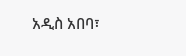አዲስ አበባ፣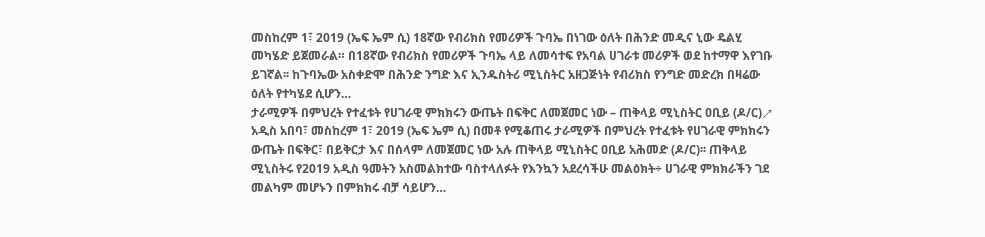መስከረም 1፣ 2019 (ኤፍ ኤም ሲ) 18ኛው የብሪክስ የመሪዎች ጉባኤ በነገው ዕለት በሕንድ መዲና ኒው ዴልሂ መካሄድ ይጀመራል። በ18ኛው የብሪክስ የመሪዎች ጉባኤ ላይ ለመሳተፍ የአባል ሀገራቱ መሪዎች ወደ ከተማዋ እየገቡ ይገኛል፡፡ ከጉባኤው አስቀድሞ በሕንድ ንግድ እና ኢንዱስትሪ ሚኒስትር አዘጋጅነት የብሪክስ የንግድ መድረክ በዛሬው ዕለት የተካሄደ ሲሆን…
ታራሚዎች በምህረት የተፈቱት የሀገራዊ ምክክሩን ውጤት በፍቅር ለመጀመር ነው – ጠቅላይ ሚኒስትር ዐቢይ (ዶ/ር)↗
አዲስ አበባ፣ መስከረም 1፣ 2019 (ኤፍ ኤም ሲ) በመቶ የሚቆጠሩ ታራሚዎች በምህረት የተፈቱት የሀገራዊ ምክክሩን ውጤት በፍቅር፣ በይቅርታ እና በሰላም ለመጀመር ነው አሉ ጠቅላይ ሚኒስትር ዐቢይ አሕመድ (ዶ/ር)፡፡ ጠቅላይ ሚኒስትሩ የ2019 አዲስ ዓመትን አስመልክተው ባስተላለፉት የእንኳን አደረሳችሁ መልዕክት÷ ሀገራዊ ምክክራችን ገደ መልካም መሆኑን በምክክሩ ብቻ ሳይሆን…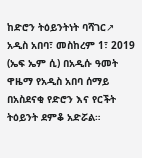ከድሮን ትዕይንትነት ባሻገር↗
አዲስ አበባ፣ መስከረም 1፣ 2019 (ኤፍ ኤም ሲ) በአዲሱ ዓመት ዋዜማ የአዲስ አበባ ሰማይ በአስደናቂ የድሮን እና የርችት ትዕይንት ደምቆ አድሯል።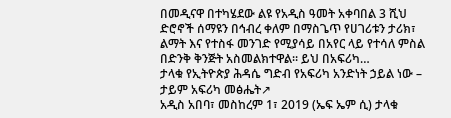በመዲናዋ በተካሄደው ልዩ የአዲስ ዓመት አቀባበል 3 ሺህ ድሮኖች ሰማዩን በኅብረ ቀለም በማስጌጥ የሀገሪቱን ታሪክ፣ ልማት እና የተስፋ መንገድ የሚያሳይ በአየር ላይ የተሳለ ምስል በድንቅ ቅንጅት አስመልክተዋል። ይህ በአፍሪካ…
ታላቁ የኢትዮጵያ ሕዳሴ ግድብ የአፍሪካ አንድነት ኃይል ነው – ታይም አፍሪካ መፅሔት↗
አዲስ አበባ፣ መስከረም 1፣ 2019 (ኤፍ ኤም ሲ) ታላቁ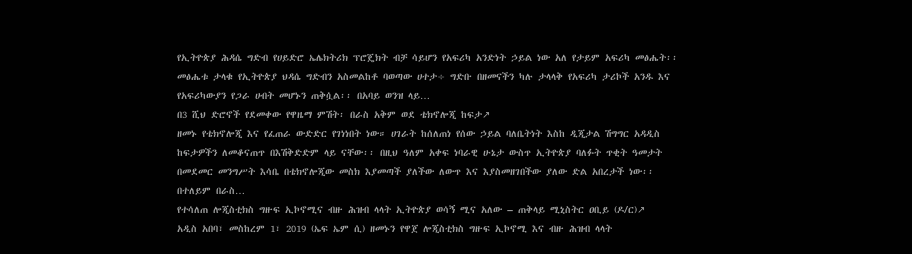የኢትዮጵያ ሕዳሴ ግድብ የሀይድሮ ኤሌክትሪክ ፕሮጄክት ብቻ ሳይሆን የአፍሪካ አንድነት ኃይል ነው አለ የታይም አፍሪካ መፅሔት፡፡ መፅሔቱ ታላቁ የኢትዮጵያ ህዳሴ ግድብን አስመልከቶ ባወጣው ሀተታ÷ ግድቡ በዘመናችን ካሉ ታላላቅ የአፍሪካ ታሪኮች አንዱ እና የአፍሪካውያን የጋራ ሀብት መሆኑን ጠቅሷል፡፡ በአባይ ወንዝ ላይ…
በ3 ሺህ ድሮኖች የደመቀው የዋዜማ ምሽት፡ በራስ አቅም ወደ ቴክኖሎጂ ከፍታ↗
ዘመኑ የቴክኖሎጂ እና የፈጠራ ውድድር የገነነበት ነው። ሀገራት ከሰለጠነ የሰው ኃይል ባለቤትነት እስከ ዲጂታል ሽግግር አዳዲስ ከፍታዎችን ለመቆናጠጥ በእሽቅድድም ላይ ናቸው፡፡ በዚህ ዓለም አቀፍ ነባራዊ ሁኔታ ውስጥ ኢትዮጵያ ባለፉት ጥቂት ዓመታት በመደመር መንግሥት እሳቤ በቴክኖሎጂው መስክ እያመጣች ያለችው ለውጥ እና እያስመዘገበችው ያለው ድል አበረታች ነው፡፡ በተለይም በራስ…
የተሳለጠ ሎጂስቲክስ ግዙፍ ኢኮኖሚና ብዙ ሕዝብ ላላት ኢትዮጵያ ወሳኝ ሚና አለው – ጠቅላይ ሚኒስትር ዐቢይ (ዶ/ር)↗
አዲስ አበባ፣ መስከረም 1፣ 2019 (ኤፍ ኤም ሲ) ዘመኑን የዋጀ ሎጂስቲክስ ግዙፍ ኢኮኖሚ እና ብዙ ሕዝብ ላላት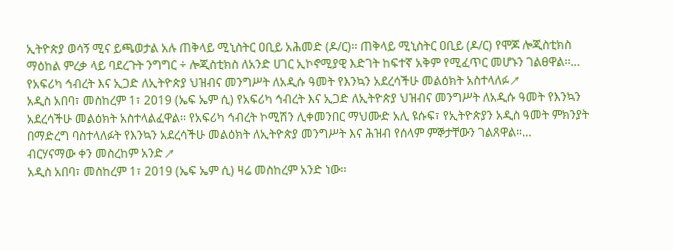ኢትዮጵያ ወሳኝ ሚና ይጫወታል አሉ ጠቅላይ ሚኒስትር ዐቢይ አሕመድ (ዶ/ር)፡፡ ጠቅላይ ሚኒስትር ዐቢይ (ዶ/ር) የሞጆ ሎጂስቲክስ ማዕከል ምረቃ ላይ ባደረጉት ንግግር ÷ ሎጂስቲክስ ለአንድ ሀገር ኢኮኖሚያዊ እድገት ከፍተኛ አቅም የሚፈጥር መሆኑን ገልፀዋል፡፡…
የአፍሪካ ኅብረት እና ኢጋድ ለኢትዮጵያ ህዝብና መንግሥት ለአዲሱ ዓመት የእንኳን አደረሳችሁ መልዕክት አስተላለፉ↗
አዲስ አበባ፣ መስከረም 1፣ 2019 (ኤፍ ኤም ሲ) የአፍሪካ ኅብረት እና ኢጋድ ለኢትዮጵያ ህዝብና መንግሥት ለአዲሱ ዓመት የእንኳን አደረሳችሁ መልዕክት አስተላልፈዋል፡፡ የአፍሪካ ኅብረት ኮሚሽን ሊቀመንበር ማህሙድ አሊ ዩሱፍ፣ የኢትዮጵያን አዲስ ዓመት ምክንያት በማድረግ ባስተላለፉት የእንኳን አደረሳችሁ መልዕክት ለኢትዮጵያ መንግሥት እና ሕዝብ የሰላም ምኞታቸውን ገልጸዋል።…
ብርሃናማው ቀን መስረከም አንድ↗
አዲስ አበባ፣ መስከረም 1፣ 2019 (ኤፍ ኤም ሲ) ዛሬ መስከረም አንድ ነው፡፡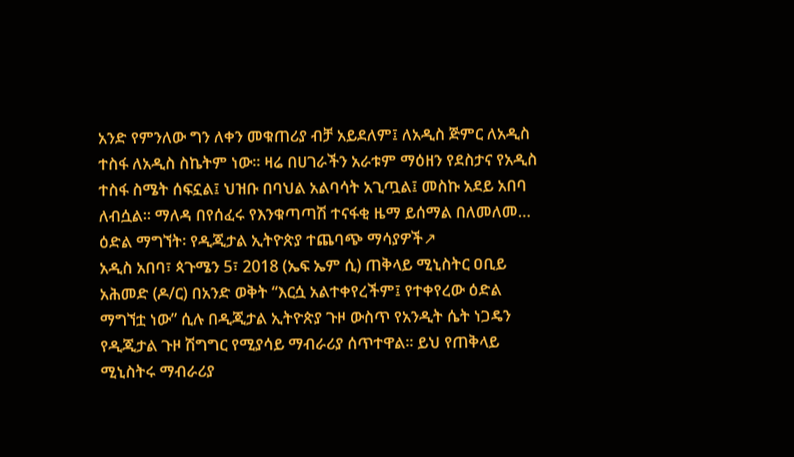አንድ የምንለው ግን ለቀን መቁጠሪያ ብቻ አይደለም፤ ለአዲስ ጅምር ለአዲስ ተስፋ ለአዲስ ስኬትም ነው። ዛሬ በሀገራችን አራቱም ማዕዘን የደስታና የአዲስ ተስፋ ስሜት ሰፍኗል፤ ህዝቡ በባህል አልባሳት አጊጧል፤ መስኩ አደይ አበባ ለብሷል። ማለዳ በየሰፈሩ የእንቁጣጣሽ ተናፋቂ ዜማ ይሰማል በለመለመ…
ዕድል ማግኘት፡ የዲጂታል ኢትዮጵያ ተጨባጭ ማሳያዎች↗
አዲስ አበባ፣ ጳጉሜን 5፣ 2018 (ኤፍ ኤም ሲ) ጠቅላይ ሚኒስትር ዐቢይ አሕመድ (ዶ/ር) በአንድ ወቅት “እርሷ አልተቀየረችም፤ የተቀየረው ዕድል ማግኘቷ ነው” ሲሉ በዲጂታል ኢትዮጵያ ጉዞ ውስጥ የአንዲት ሴት ነጋዴን የዲጂታል ጉዞ ሽግግር የሚያሳይ ማብራሪያ ሰጥተዋል። ይህ የጠቅላይ ሚኒስትሩ ማብራሪያ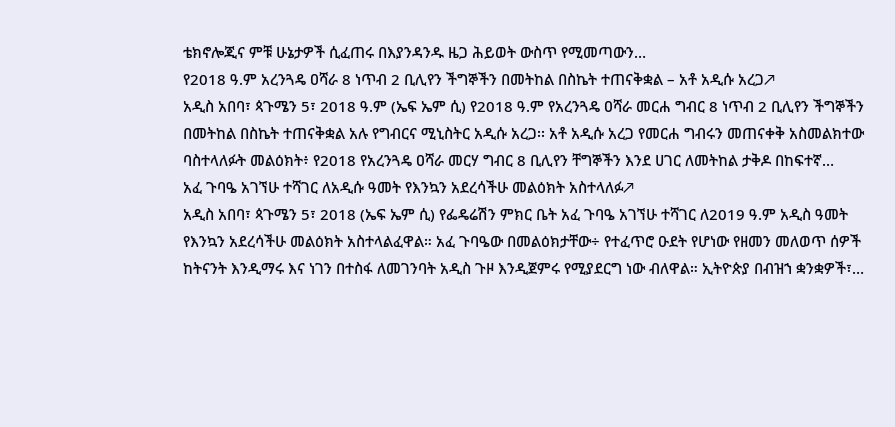ቴክኖሎጂና ምቹ ሁኔታዎች ሲፈጠሩ በእያንዳንዱ ዜጋ ሕይወት ውስጥ የሚመጣውን…
የ2018 ዓ.ም አረንጓዴ ዐሻራ 8 ነጥብ 2 ቢሊየን ችግኞችን በመትከል በስኬት ተጠናቅቋል – አቶ አዲሱ አረጋ↗
አዲስ አበባ፣ ጳጉሜን 5፣ 2018 ዓ.ም (ኤፍ ኤም ሲ) የ2018 ዓ.ም የአረንጓዴ ዐሻራ መርሐ ግብር 8 ነጥብ 2 ቢሊየን ችግኞችን በመትከል በስኬት ተጠናቅቋል አሉ የግብርና ሚኒስትር አዲሱ አረጋ፡፡ አቶ አዲሱ አረጋ የመርሐ ግብሩን መጠናቀቅ አስመልክተው ባስተላለፉት መልዕክት፥ የ2018 የአረንጓዴ ዐሻራ መርሃ ግብር 8 ቢሊየን ቸግኞችን እንደ ሀገር ለመትከል ታቅዶ በከፍተኛ…
አፈ ጉባዔ አገኘሁ ተሻገር ለአዲሱ ዓመት የእንኳን አደረሳችሁ መልዕክት አስተላለፉ↗
አዲስ አበባ፣ ጳጉሜን 5፣ 2018 (ኤፍ ኤም ሲ) የፌዴሬሽን ምክር ቤት አፈ ጉባዔ አገኘሁ ተሻገር ለ2019 ዓ.ም አዲስ ዓመት የእንኳን አደረሳችሁ መልዕክት አስተላልፈዋል። አፈ ጉባዔው በመልዕክታቸው÷ የተፈጥሮ ዑደት የሆነው የዘመን መለወጥ ሰዎች ከትናንት እንዲማሩ እና ነገን በተስፋ ለመገንባት አዲስ ጉዞ እንዲጀምሩ የሚያደርግ ነው ብለዋል። ኢትዮጵያ በብዝኀ ቋንቋዎች፣…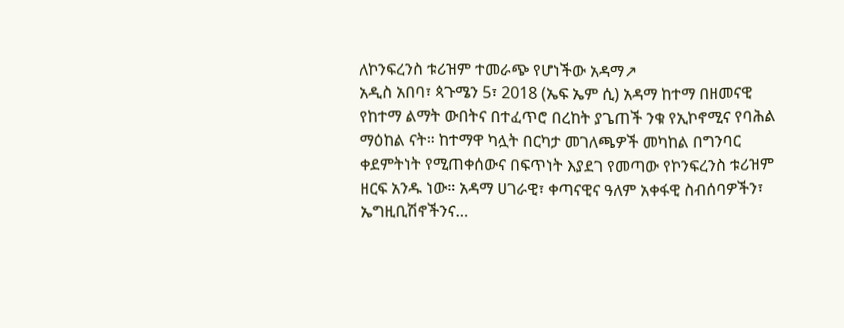ለኮንፍረንስ ቱሪዝም ተመራጭ የሆነችው አዳማ↗
አዲስ አበባ፣ ጳጉሜን 5፣ 2018 (ኤፍ ኤም ሲ) አዳማ ከተማ በዘመናዊ የከተማ ልማት ውበትና በተፈጥሮ በረከት ያጌጠች ንቁ የኢኮኖሚና የባሕል ማዕከል ናት። ከተማዋ ካሏት በርካታ መገለጫዎች መካከል በግንባር ቀደምትነት የሚጠቀሰውና በፍጥነት እያደገ የመጣው የኮንፍረንስ ቱሪዝም ዘርፍ አንዱ ነው። አዳማ ሀገራዊ፣ ቀጣናዊና ዓለም አቀፋዊ ስብሰባዎችን፣ ኤግዚቢሽኖችንና…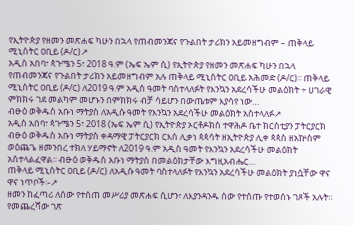የኢትዮጵያ የዘመን መጽሐፍ ካሁን በኋላ የጠብመንጃና የጉልበት ታሪክን አይመዘግብም – ጠቅላይ ሚኒስትር ዐቢይ (ዶ/ር)↗
አዲስ አበባ፣ ጳጉሜን 5፣ 2018 ዓ.ም (ኤፍ ኤም ሲ) የኢትዮጵያ የዘመን መጽሐፍ ካሁን በኋላ የጠብመንጃና የጉልበት ታሪክን አይመዘግብም አሉ ጠቅላይ ሚኒስትር ዐቢይ አሕመድ (ዶ/ር)፡፡ ጠቅላይ ሚኒስትር ዐቢይ (ዶ/ር) ለ2019 ዓ.ም አዲስ ዓመት ባስተላለፉት የእንኳን አደረሳችሁ መልዕክት ÷ ሀገራዊ ምክክሩ ገደ መልካም መሆኑን በምክክሩ ብቻ ሳይሆን በውጤቱም እያሳየ ነው…
ብፁዕ ወቅዱስ አቡነ ማትያስ ለአዲሱ ዓመት የእንኳን አደረሳችሁ መልዕክት አስተላለፉ↗
አዲስ አበባ፣ ጳጉሜን 5፣ 2018 (ኤፍ ኤም ሲ) የኢትዮጵያ ኦርቶዶክስ ተዋሕዶ ቤተ ክርስቲያን ፓትርያርክ ብፁዕ ወቅዱስ አቡነ ማትያስ ቀዳማዊ ፓትርያርክ ርእሰ ሊቃነ ጳጳሳት ዘኢትዮጵያ ሊቀ ጳጳስ ዘአኵስም ወዕጨጌ ዘመንበረ ተክለ ሃይማኖት ለ2019 ዓ.ም አዲስ ዓመት የእንኳን አደረሳችሁ መልዕክት አስተላልፈዋል፡፡ ብፁዕ ወቅዱስ አቡነ ማትያስ በመልዕክታቸው እግዚአብሔር…
ጠቅላይ ሚኒስትር ዐቢይ (ዶ/ር) ለአዲሱ ዓመት ባስተላለፉት የእንኳን አደረሳችሁ መልዕክት ያነሷቸው ዋና ዋና ነጥቦች፡-↗
ዘመን ከፈጣሪ ለሰው የተሰጠ መሥሪያ መጽሐፍ ሲሆን፣ ለእያንዳንዱ ሰው የተሰጡ የተወሰኑ ገጾች አሉት። የመጨረሻው ገጽ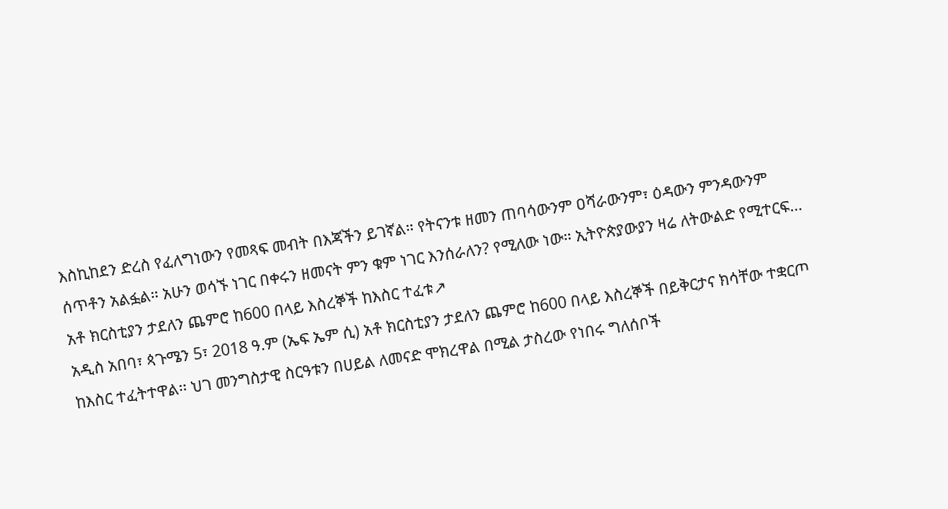እስኪከደን ድረስ የፈለግነውን የመጻፍ መብት በእጃችን ይገኛል። የትናንቱ ዘመን ጠባሳውንም ዐሻራውንም፣ ዕዳውን ምንዳውንም ሰጥቶን አልፏል። አሁን ወሳኙ ነገር በቀሩን ዘመናት ምን ቁም ነገር እንሰራለን? የሚለው ነው። ኢትዮጵያውያን ዛሬ ለትውልድ የሚተርፍ…
አቶ ክርስቲያን ታደለን ጨምሮ ከ600 በላይ እስረኞች ከእስር ተፈቱ↗
አዲስ አበባ፣ ጳጉሜን 5፣ 2018 ዓ.ም (ኤፍ ኤም ሲ) አቶ ክርስቲያን ታደለን ጨምሮ ከ600 በላይ እስረኞች በይቅርታና ክሳቸው ተቋርጦ ከእስር ተፈትተዋል፡፡ ህገ መንግስታዊ ስርዓቱን በሀይል ለመናድ ሞክረዋል በሚል ታስረው የነበሩ ግለሰቦች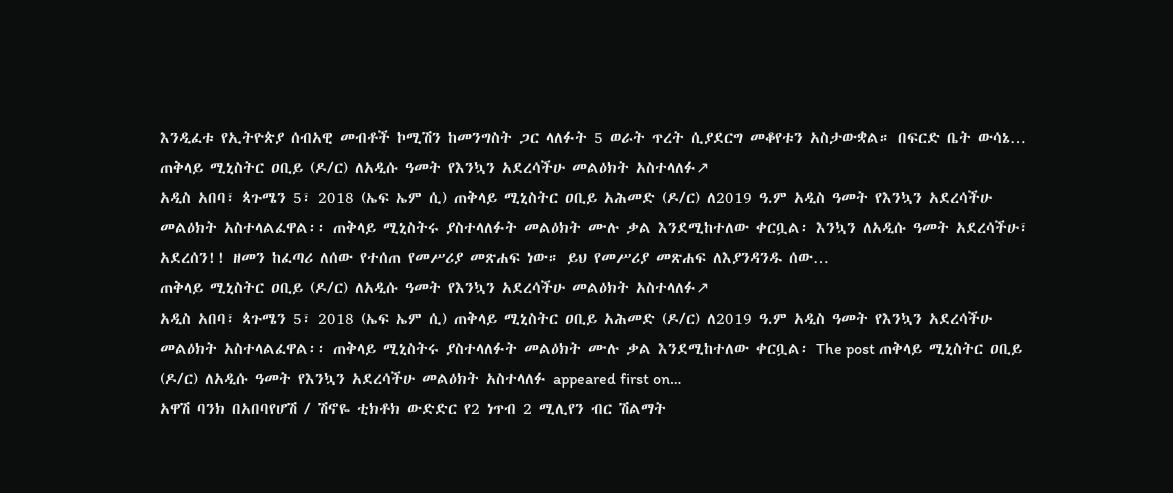እንዲፈቱ የኢትዮጵያ ሰብአዊ መብቶች ኮሚሽን ከመንግስት ጋር ላለፉት 5 ወራት ጥረት ሲያደርግ መቆየቱን አስታውቋል። በፍርድ ቤት ውሳኔ…
ጠቅላይ ሚኒስትር ዐቢይ (ዶ/ር) ለአዲሱ ዓመት የእንኳን አደረሳችሁ መልዕክት አስተላለፉ↗
አዲስ አበባ፣ ጳጉሜን 5፣ 2018 (ኤፍ ኤም ሲ) ጠቅላይ ሚኒስትር ዐቢይ አሕመድ (ዶ/ር) ለ2019 ዓ.ም አዲስ ዓመት የእንኳን አደረሳችሁ መልዕክት አስተላልፈዋል፡፡ ጠቅላይ ሚኒስትሩ ያስተላለፉት መልዕክት ሙሉ ቃል እንደሚከተለው ቀርቧል፡ እንኳን ለአዲሱ ዓመት አደረሳችሁ፣ አደረሰን!! ዘመን ከፈጣሪ ለሰው የተሰጠ የመሥሪያ መጽሐፍ ነው። ይህ የመሥሪያ መጽሐፍ ለእያንዳንዱ ሰው…
ጠቅላይ ሚኒስትር ዐቢይ (ዶ/ር) ለአዲሱ ዓመት የእንኳን አደረሳችሁ መልዕክት አስተላለፉ↗
አዲስ አበባ፣ ጳጉሜን 5፣ 2018 (ኤፍ ኤም ሲ) ጠቅላይ ሚኒስትር ዐቢይ አሕመድ (ዶ/ር) ለ2019 ዓ.ም አዲስ ዓመት የእንኳን አደረሳችሁ መልዕክት አስተላልፈዋል፡፡ ጠቅላይ ሚኒስትሩ ያስተላለፉት መልዕክት ሙሉ ቃል እንደሚከተለው ቀርቧል፡ The post ጠቅላይ ሚኒስትር ዐቢይ (ዶ/ር) ለአዲሱ ዓመት የእንኳን አደረሳችሁ መልዕክት አስተላለፉ appeared first on…
አዋሽ ባንክ በአበባየሆሽ / ሽኖዬ ቲክቶክ ውድድር የ2 ነጥብ 2 ሚሊየን ብር ሽልማት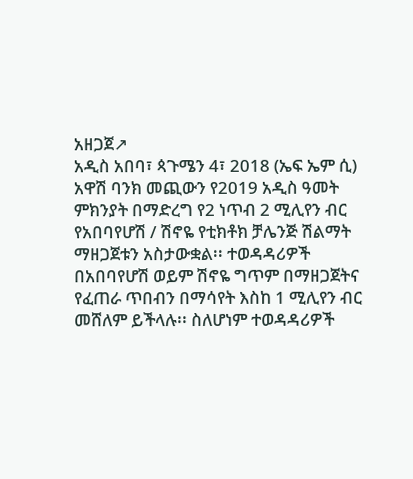አዘጋጀ↗
አዲስ አበባ፣ ጳጉሜን 4፣ 2018 (ኤፍ ኤም ሲ) አዋሽ ባንክ መጪውን የ2019 አዲስ ዓመት ምክንያት በማድረግ የ2 ነጥብ 2 ሚሊየን ብር የአበባየሆሽ / ሽኖዬ የቲክቶክ ቻሌንጅ ሽልማት ማዘጋጀቱን አስታውቋል፡፡ ተወዳዳሪዎች በአበባየሆሽ ወይም ሽኖዬ ግጥም በማዘጋጀትና የፈጠራ ጥበብን በማሳየት እስከ 1 ሚሊየን ብር መሸለም ይችላሉ፡፡ ስለሆነም ተወዳዳሪዎች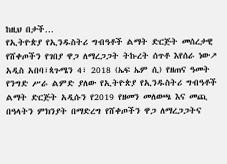ከዚህ በታች…
የኢትዮጵያ የኢንዱስትሪ ግብዓቶች ልማት ድርጅት መሰረታዊ የሸቀጦችን የገበያ ዋጋ ለማረጋጋት ትኩረት ሰጥቶ እየሰራ ነው↗
አዲስ አበባ፣ጳጉሜን 4፣ 2018 (ኤፍ ኤም ሲ) የዘጠና ዓመት የንግድ ሥራ ልምድ ያለው የኢትዮጵያ የኢንዱስትሪ ግብዓቶች ልማት ድርጅት አዲሱን የ2019 የዘመን መለወጫ እና መጪ በዓላትን ምክንያት በማድረግ የሸቀጦችን ዋጋ ለማረጋጋትና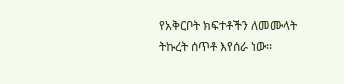የአቅርቦት ክፍተቶችን ለመሙላት ትኩረት ሰጥቶ እየሰራ ነው፡፡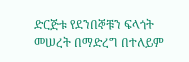ድርጅቱ የደንበኞቹን ፍላጎት መሠረት በማድረግ በተለይም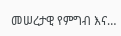መሠረታዊ የምግብ እና…